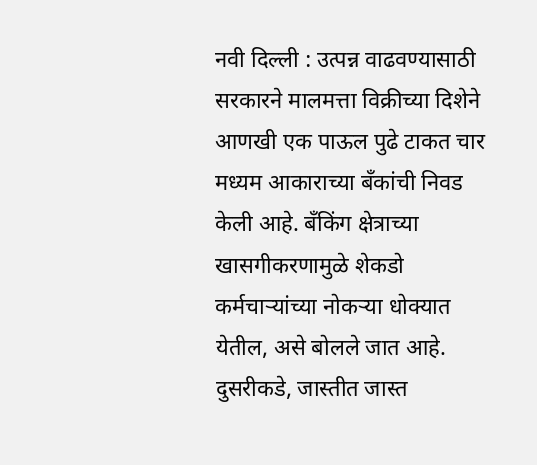नवी दिल्ली : उत्पन्न वाढवण्यासाठी सरकारने मालमत्ता विक्रीच्या दिशेने आणखी एक पाऊल पुढे टाकत चार मध्यम आकाराच्या बँकांची निवड केली आहे. बँकिंग क्षेत्राच्या खासगीकरणामुळे शेकडो कर्मचाऱ्यांच्या नोकऱ्या धोक्यात येतील, असे बोलले जात आहे. दुसरीकडे, जास्तीत जास्त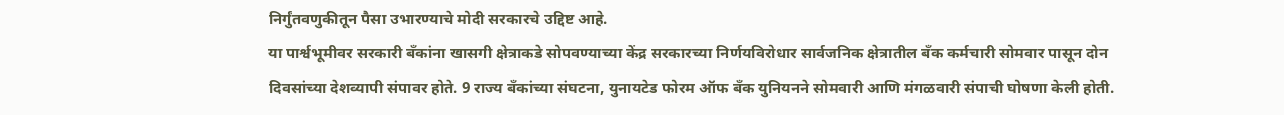निर्गुंतवणुकीतून पैसा उभारण्याचे मोदी सरकारचे उद्दिष्ट आहे.
या पार्श्वभूमीवर सरकारी बँकांना खासगी क्षेत्राकडे सोपवण्याच्या केंद्र सरकारच्या निर्णयविरोधार सार्वजनिक क्षेत्रातील बँक कर्मचारी सोमवार पासून दोन दिवसांच्या देशव्यापी संपावर होते. 9 राज्य बॅंकांच्या संघटना, युनायटेड फोरम ऑफ बँक युनियनने सोमवारी आणि मंगळवारी संपाची घोषणा केली होती.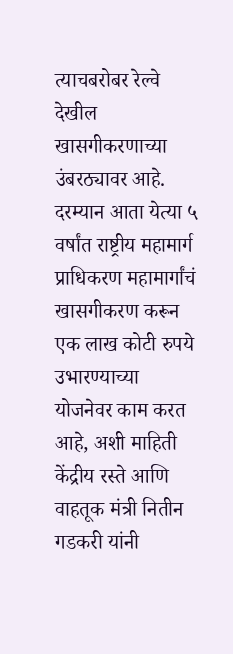त्याचबरोबर रेल्वे देखील खासगीकरणाच्या उंबरठ्यावर आहे.
दरम्यान आता येत्या ५ वर्षांत राष्ट्रीय महामार्ग प्राधिकरण महामार्गांचं खासगीकरण करून एक लाख कोटी रुपये उभारण्याच्या योजनेवर काम करत आहे, अशी माहिती केंद्रीय रस्ते आणि वाहतूक मंत्री नितीन गडकरी यांनी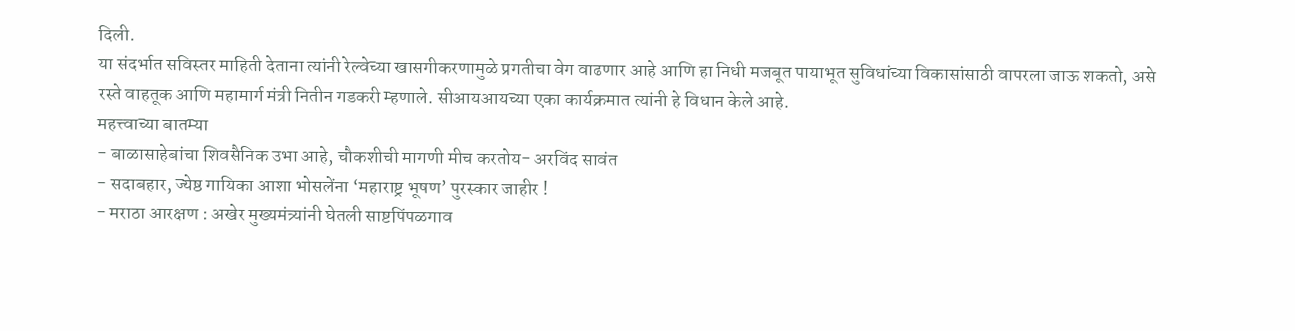दिली.
या संदर्भात सविस्तर माहिती देताना त्यांनी रेल्वेच्या खासगीकरणामुळे प्रगतीचा वेग वाढणार आहे आणि हा निधी मजबूत पायाभूत सुविधांच्या विकासांसाठी वापरला जाऊ शकतो, असे रस्ते वाहतूक आणि महामार्ग मंत्री नितीन गडकरी म्हणाले. सीआयआयच्या एका कार्यक्रमात त्यांनी हे विधान केले आहे.
महत्त्वाच्या बातम्या
- बाळासाहेबांचा शिवसैनिक उभा आहे, चौकशीची मागणी मीच करतोय- अरविंद सावंत
- सदाबहार, ज्येष्ठ गायिका आशा भोसलेंना ‘महाराष्ट्र भूषण’ पुरस्कार जाहीर !
- मराठा आरक्षण : अखेर मुख्यमंत्र्यांनी घेतली साष्टपिंपळगाव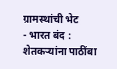ग्रामस्थांची भेट
- भारत बंद : शेतकऱ्यांना पाठींबा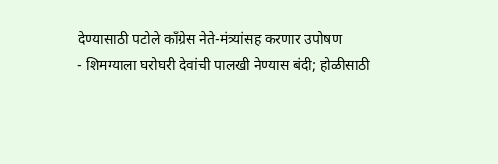देण्यासाठी पटोले काँग्रेस नेते-मंत्र्यांसह करणार उपोषण
- शिमग्याला घरोघरी देवांची पालखी नेण्यास बंदी; होळीसाठी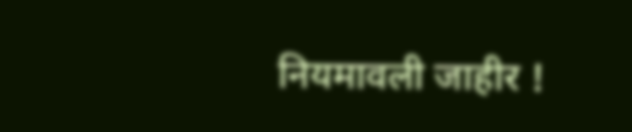नियमावली जाहीर !